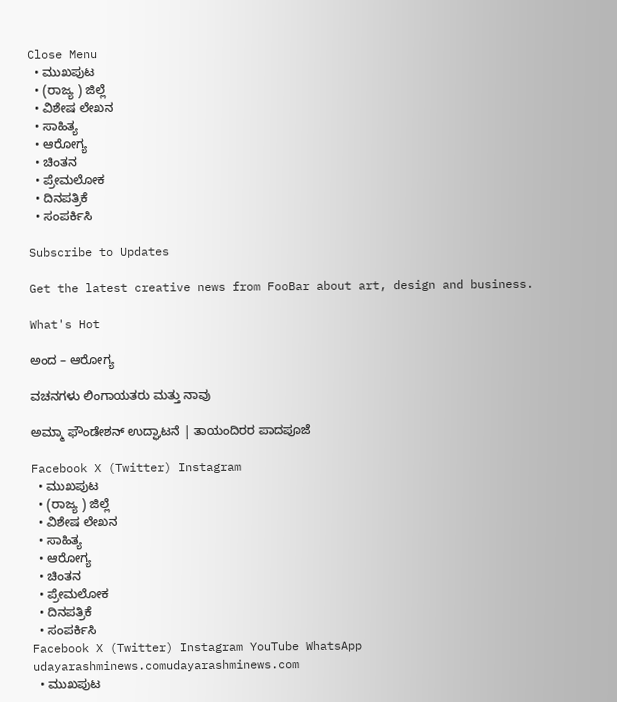Close Menu
  • ಮುಖಪುಟ
  • (ರಾಜ್ಯ ) ಜಿಲ್ಲೆ
  • ವಿಶೇಷ ಲೇಖನ
  • ಸಾಹಿತ್ಯ
  • ಆರೋಗ್ಯ
  • ಚಿಂತನ
  • ಪ್ರೇಮಲೋಕ
  • ದಿನಪತ್ರಿಕೆ
  • ಸಂಪರ್ಕಿಸಿ

Subscribe to Updates

Get the latest creative news from FooBar about art, design and business.

What's Hot

ಅಂದ – ಆರೋಗ್ಯ

ವಚನಗಳು ಲಿಂಗಾಯತರು ಮತ್ತು ನಾವು

ಅಮ್ಮಾ ಫೌಂಡೇಶನ್ ಉದ್ಘಾಟನೆ | ತಾಯಂದಿರರ ಪಾದಪೂಜೆ

Facebook X (Twitter) Instagram
  • ಮುಖಪುಟ
  • (ರಾಜ್ಯ ) ಜಿಲ್ಲೆ
  • ವಿಶೇಷ ಲೇಖನ
  • ಸಾಹಿತ್ಯ
  • ಆರೋಗ್ಯ
  • ಚಿಂತನ
  • ಪ್ರೇಮಲೋಕ
  • ದಿನಪತ್ರಿಕೆ
  • ಸಂಪರ್ಕಿಸಿ
Facebook X (Twitter) Instagram YouTube WhatsApp
udayarashminews.comudayarashminews.com
  • ಮುಖಪುಟ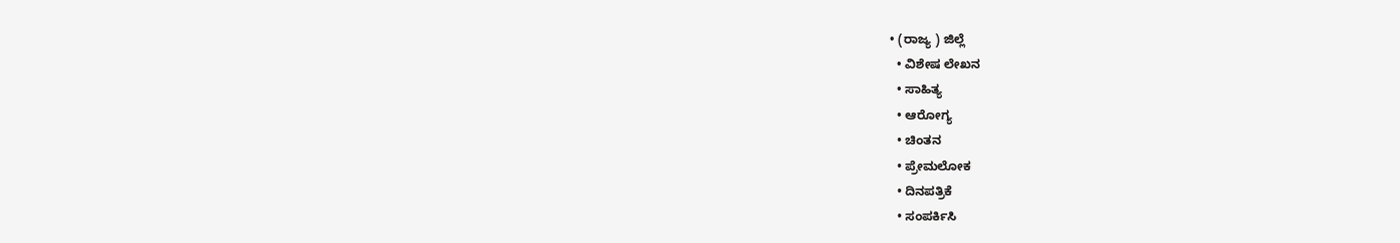• (ರಾಜ್ಯ ) ಜಿಲ್ಲೆ
  • ವಿಶೇಷ ಲೇಖನ
  • ಸಾಹಿತ್ಯ
  • ಆರೋಗ್ಯ
  • ಚಿಂತನ
  • ಪ್ರೇಮಲೋಕ
  • ದಿನಪತ್ರಿಕೆ
  • ಸಂಪರ್ಕಿಸಿ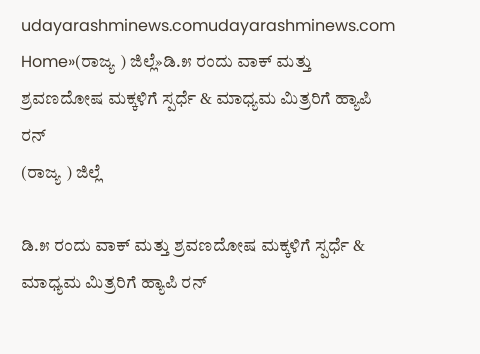udayarashminews.comudayarashminews.com
Home»(ರಾಜ್ಯ ) ಜಿಲ್ಲೆ»ಡಿ.೫ ರಂದು ವಾಕ್ ಮತ್ತು ಶ್ರವಣದೋಷ ಮಕ್ಕಳಿಗೆ ಸ್ಪರ್ಧೆ & ಮಾಧ್ಯಮ ಮಿತ್ರರಿಗೆ ಹ್ಯಾಪಿ ರನ್
(ರಾಜ್ಯ ) ಜಿಲ್ಲೆ

ಡಿ.೫ ರಂದು ವಾಕ್ ಮತ್ತು ಶ್ರವಣದೋಷ ಮಕ್ಕಳಿಗೆ ಸ್ಪರ್ಧೆ & ಮಾಧ್ಯಮ ಮಿತ್ರರಿಗೆ ಹ್ಯಾಪಿ ರನ್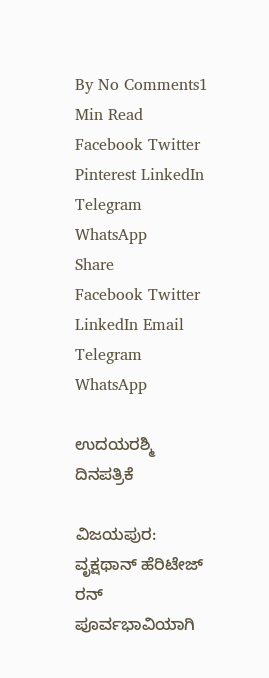By No Comments1 Min Read
Facebook Twitter Pinterest LinkedIn Telegram WhatsApp
Share
Facebook Twitter LinkedIn Email Telegram WhatsApp

ಉದಯರಶ್ಮಿ ದಿನಪತ್ರಿಕೆ

ವಿಜಯಪುರ: ವೃಕ್ಷಥಾನ್ ಹೆರಿಟೇಜ್ ರನ್ ಪೂರ್ವಭಾವಿಯಾಗಿ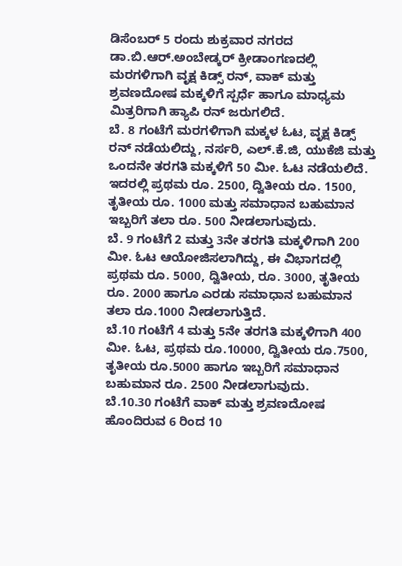ಡಿಸೆಂಬರ್ 5 ರಂದು ಶುಕ್ರವಾರ ನಗರದ ಡಾ.ಬಿ.ಆರ್.ಅಂಬೇಡ್ಕರ್ ಕ್ರೀಡಾಂಗಣದಲ್ಲಿ ಮರಗಳಿಗಾಗಿ ವೃಕ್ಷ ಕಿಡ್ಸ್ ರನ್, ವಾಕ್ ಮತ್ತು ಶ್ರವಣದೋಷ ಮಕ್ಕಳಿಗೆ ಸ್ಪರ್ಧೆ ಹಾಗೂ ಮಾಧ್ಯಮ ಮಿತ್ರರಿಗಾಗಿ ಹ್ಯಾಪಿ ರನ್ ಜರುಗಲಿದೆ.
ಬೆ. 8 ಗಂಟೆಗೆ ಮರಗಳಿಗಾಗಿ ಮಕ್ಕಳ ಓಟ, ವೃಕ್ಷ ಕಿಡ್ಸ್ ರನ್ ನಡೆಯಲಿದ್ದು, ನರ್ಸರಿ, ಎಲ್.ಕೆ.ಜಿ, ಯುಕೆಜಿ ಮತ್ತು ಒಂದನೇ ತರಗತಿ ಮಕ್ಕಳಿಗೆ 50 ಮೀ. ಓಟ ನಡೆಯಲಿದೆ. ಇದರಲ್ಲಿ ಪ್ರಥಮ ರೂ. 2500, ದ್ವಿತೀಯ ರೂ. 1500, ತೃತೀಯ ರೂ. 1000 ಮತ್ತು ಸಮಾಧಾನ ಬಹುಮಾನ ಇಬ್ಬರಿಗೆ ತಲಾ ರೂ. 500 ನೀಡಲಾಗುವುದು.
ಬೆ. 9 ಗಂಟೆಗೆ 2 ಮತ್ತು 3ನೇ ತರಗತಿ ಮಕ್ಕಳಿಗಾಗಿ 200 ಮೀ. ಓಟ ಆಯೋಜಿಸಲಾಗಿದ್ದು, ಈ ವಿಭಾಗದಲ್ಲಿ ಪ್ರಥಮ ರೂ. 5000, ದ್ವಿತೀಯ, ರೂ. 3000, ತೃತೀಯ ರೂ. 2000 ಹಾಗೂ ಎರಡು ಸಮಾಧಾನ ಬಹುಮಾನ ತಲಾ ರೂ.1000 ನೀಡಲಾಗುತ್ತಿದೆ.
ಬೆ.10 ಗಂಟೆಗೆ 4 ಮತ್ತು 5ನೇ ತರಗತಿ ಮಕ್ಕಳಿಗಾಗಿ 400 ಮೀ. ಓಟ, ಪ್ರಥಮ ರೂ.10000, ದ್ವಿತೀಯ ರೂ.7500, ತೃತೀಯ ರೂ.5000 ಹಾಗೂ ಇಬ್ಬರಿಗೆ ಸಮಾಧಾನ ಬಹುಮಾನ ರೂ. 2500 ನೀಡಲಾಗುವುದು.
ಬೆ.10.30 ಗಂಟೆಗೆ ವಾಕ್ ಮತ್ತು ಶ್ರವಣದೋಷ ಹೊಂದಿರುವ 6 ರಿಂದ 10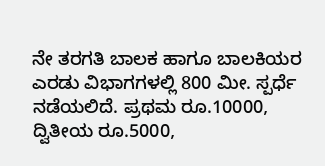ನೇ ತರಗತಿ ಬಾಲಕ ಹಾಗೂ ಬಾಲಕಿಯರ ಎರಡು ವಿಭಾಗಗಳಲ್ಲಿ 800 ಮೀ. ಸ್ಪರ್ಧೆ ನಡೆಯಲಿದೆ. ಪ್ರಥಮ ರೂ.10000, ದ್ವಿತೀಯ ರೂ.5000,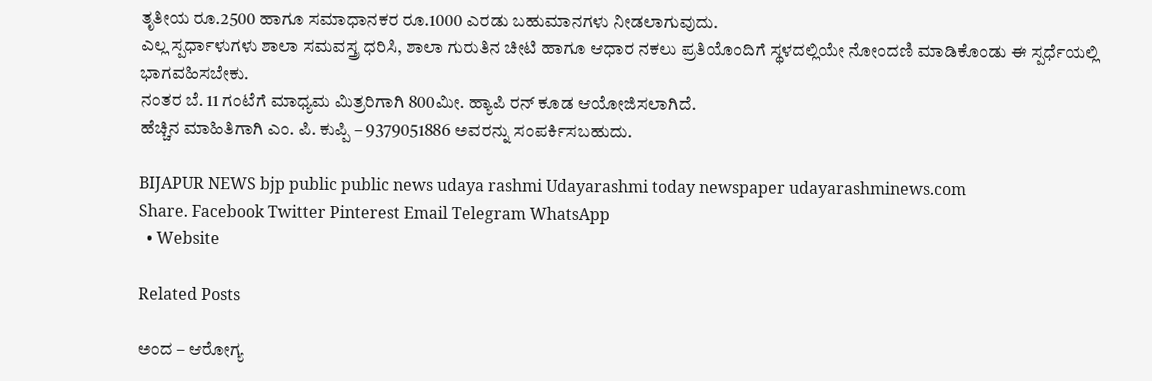ತೃತೀಯ ರೂ.2500 ಹಾಗೂ ಸಮಾಧಾನಕರ ರೂ.1000 ಎರಡು ಬಹುಮಾನಗಳು ನೀಡಲಾಗುವುದು.
ಎಲ್ಲ ಸ್ಪರ್ಧಾಳುಗಳು ಶಾಲಾ ಸಮವಸ್ತ್ರ ಧರಿಸಿ, ಶಾಲಾ ಗುರುತಿನ ಚೀಟಿ ಹಾಗೂ ಆಧಾರ ನಕಲು ಪ್ರತಿಯೊಂದಿಗೆ ಸ್ಥಳದಲ್ಲಿಯೇ ನೋಂದಣಿ ಮಾಡಿಕೊಂಡು ಈ ಸ್ಪರ್ಧೆಯಲ್ಲಿ ಭಾಗವಹಿಸಬೇಕು.
ನಂತರ ಬೆ. 11 ಗಂಟೆಗೆ ಮಾಧ್ಯಮ ಮಿತ್ರರಿಗಾಗಿ 800ಮೀ. ಹ್ಯಾಪಿ ರನ್ ಕೂಡ ಆಯೋಜಿಸಲಾಗಿದೆ.
ಹೆಚ್ಚಿನ ಮಾಹಿತಿಗಾಗಿ ಎಂ. ಪಿ. ಕುಪ್ಪಿ – 9379051886 ಅವರನ್ನು ಸಂಪರ್ಕಿಸಬಹುದು.

BIJAPUR NEWS bjp public public news udaya rashmi Udayarashmi today newspaper udayarashminews.com
Share. Facebook Twitter Pinterest Email Telegram WhatsApp
  • Website

Related Posts

ಅಂದ – ಆರೋಗ್ಯ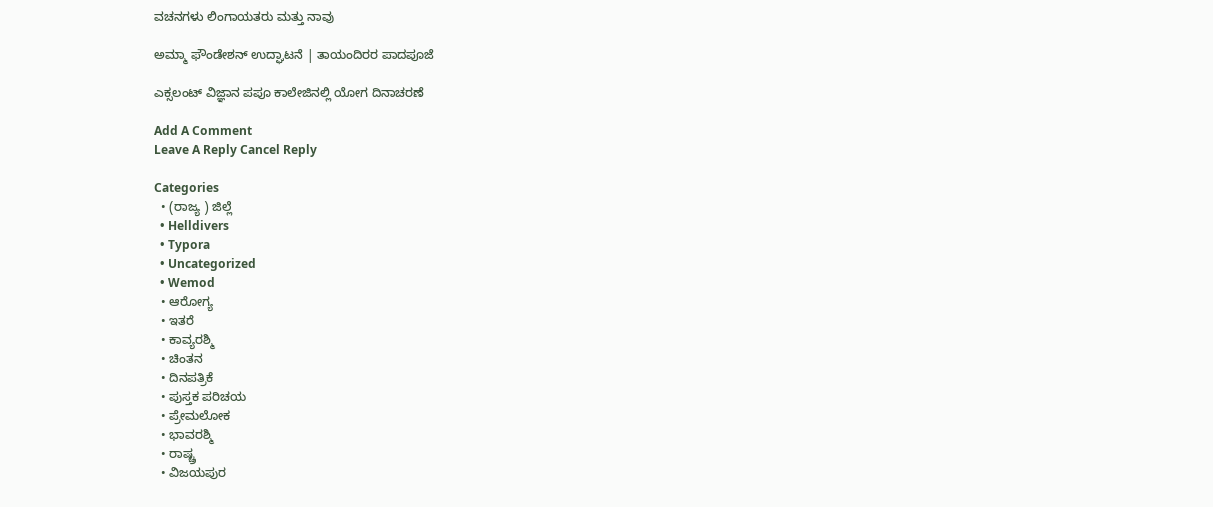ವಚನಗಳು ಲಿಂಗಾಯತರು ಮತ್ತು ನಾವು

ಅಮ್ಮಾ ಫೌಂಡೇಶನ್ ಉದ್ಘಾಟನೆ | ತಾಯಂದಿರರ ಪಾದಪೂಜೆ

ಎಕ್ಸಲಂಟ್ ವಿಜ್ಞಾನ ಪಪೂ ಕಾಲೇಜಿನಲ್ಲಿ ಯೋಗ ದಿನಾಚರಣೆ

Add A Comment
Leave A Reply Cancel Reply

Categories
  • (ರಾಜ್ಯ ) ಜಿಲ್ಲೆ
  • Helldivers
  • Typora
  • Uncategorized
  • Wemod
  • ಆರೋಗ್ಯ
  • ಇತರೆ
  • ಕಾವ್ಯರಶ್ಮಿ
  • ಚಿಂತನ
  • ದಿನಪತ್ರಿಕೆ
  • ಪುಸ್ತಕ ಪರಿಚಯ
  • ಪ್ರೇಮಲೋಕ
  • ಭಾವರಶ್ಮಿ
  • ರಾಷ್ಚ್ರ
  • ವಿಜಯಪುರ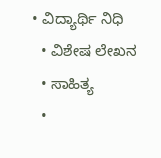• ವಿದ್ಯಾರ್ಥಿ ನಿಧಿ
  • ವಿಶೇಷ ಲೇಖನ
  • ಸಾಹಿತ್ಯ
  •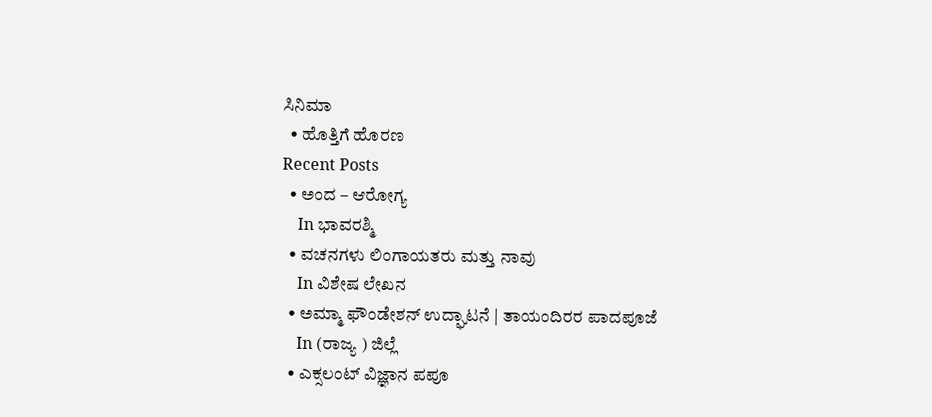ಸಿನಿಮಾ
  • ಹೊತ್ತಿಗೆ ಹೊರಣ
Recent Posts
  • ಅಂದ – ಆರೋಗ್ಯ
    In ಭಾವರಶ್ಮಿ
  • ವಚನಗಳು ಲಿಂಗಾಯತರು ಮತ್ತು ನಾವು
    In ವಿಶೇಷ ಲೇಖನ
  • ಅಮ್ಮಾ ಫೌಂಡೇಶನ್ ಉದ್ಘಾಟನೆ | ತಾಯಂದಿರರ ಪಾದಪೂಜೆ
    In (ರಾಜ್ಯ ) ಜಿಲ್ಲೆ
  • ಎಕ್ಸಲಂಟ್ ವಿಜ್ಞಾನ ಪಪೂ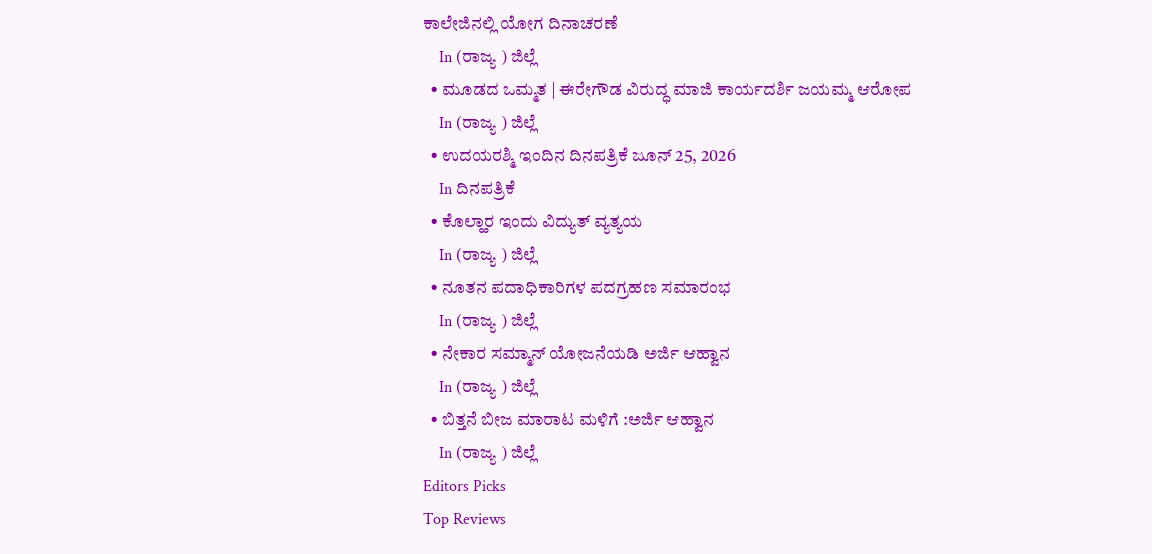ಕಾಲೇಜಿನಲ್ಲಿ ಯೋಗ ದಿನಾಚರಣೆ
    In (ರಾಜ್ಯ ) ಜಿಲ್ಲೆ
  • ಮೂಡದ ಒಮ್ಮತ | ಈರೇಗೌಡ ವಿರುದ್ಧ ಮಾಜಿ ಕಾರ್ಯದರ್ಶಿ ಜಯಮ್ಮ ಆರೋಪ
    In (ರಾಜ್ಯ ) ಜಿಲ್ಲೆ
  • ಉದಯರಶ್ಮಿ ಇಂದಿನ ದಿನಪತ್ರಿಕೆ ಜೂನ್ 25, 2026
    In ದಿನಪತ್ರಿಕೆ
  • ಕೊಲ್ಹಾರ ಇಂದು ವಿದ್ಯುತ್ ವ್ಯತ್ಯಯ
    In (ರಾಜ್ಯ ) ಜಿಲ್ಲೆ
  • ನೂತನ ಪದಾಧಿಕಾರಿಗಳ ಪದಗ್ರಹಣ ಸಮಾರಂಭ
    In (ರಾಜ್ಯ ) ಜಿಲ್ಲೆ
  • ನೇಕಾರ ಸಮ್ಮಾನ್ ಯೋಜನೆಯಡಿ ಅರ್ಜಿ ಆಹ್ವಾನ
    In (ರಾಜ್ಯ ) ಜಿಲ್ಲೆ
  • ಬಿತ್ತನೆ ಬೀಜ ಮಾರಾಟ ಮಳಿಗೆ :ಅರ್ಜಿ ಆಹ್ವಾನ
    In (ರಾಜ್ಯ ) ಜಿಲ್ಲೆ
Editors Picks
Top Reviews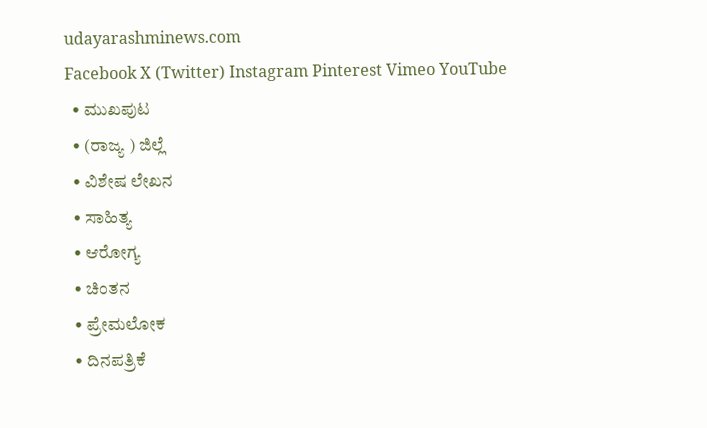udayarashminews.com
Facebook X (Twitter) Instagram Pinterest Vimeo YouTube
  • ಮುಖಪುಟ
  • (ರಾಜ್ಯ ) ಜಿಲ್ಲೆ
  • ವಿಶೇಷ ಲೇಖನ
  • ಸಾಹಿತ್ಯ
  • ಆರೋಗ್ಯ
  • ಚಿಂತನ
  • ಪ್ರೇಮಲೋಕ
  • ದಿನಪತ್ರಿಕೆ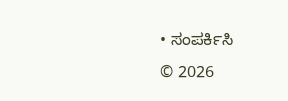• ಸಂಪರ್ಕಿಸಿ
© 2026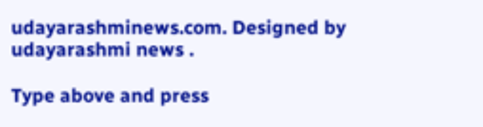udayarashminews.com. Designed by udayarashmi news .

Type above and press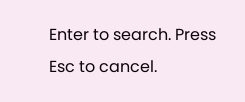Enter to search. Press Esc to cancel.